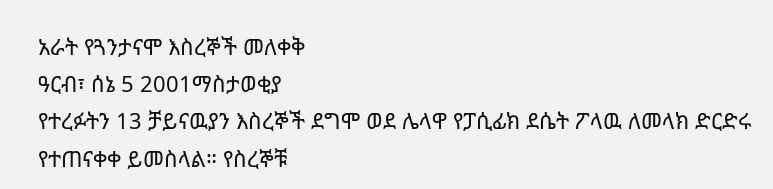አራት የጓንታናሞ እስረኞች መለቀቅ
ዓርብ፣ ሰኔ 5 2001ማስታወቂያ
የተረፉትን 13 ቻይናዉያን እስረኞች ደግሞ ወደ ሌላዋ የፓሲፊክ ደሴት ፖላዉ ለመላክ ድርድሩ የተጠናቀቀ ይመስላል። የስረኞቹ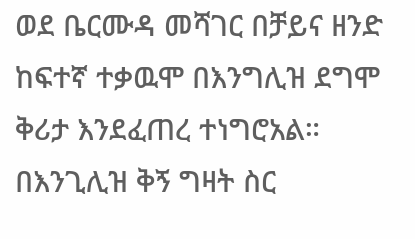ወደ ቤርሙዳ መሻገር በቻይና ዘንድ ከፍተኛ ተቃዉሞ በእንግሊዝ ደግሞ ቅሪታ እንደፈጠረ ተነግሮአል። በእንጊሊዝ ቅኝ ግዛት ስር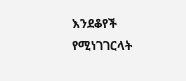እንደቆየች የሚነገገርላት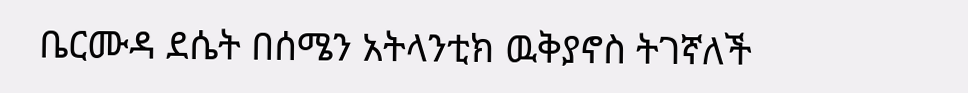ቤርሙዳ ደሴት በሰሜን አትላንቲክ ዉቅያኖስ ትገኛለች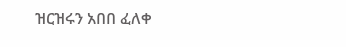ዝርዝሩን አበበ ፈለቀ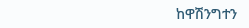ከዋሽንግተን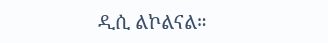ዲሲ ልኮልናል።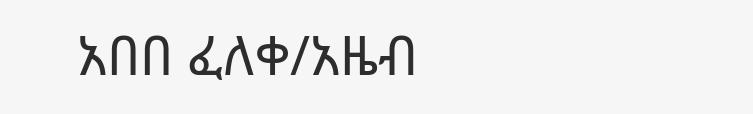አበበ ፈለቀ/አዜብ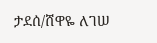ታደሰ/ሸዋዬ ለገሠ